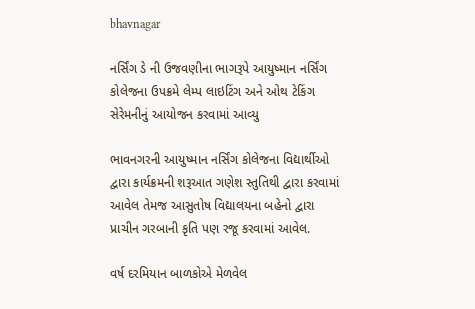bhavnagar

નર્સિંગ ડે ની ઉજવણીના ભાગરૂપે આયુષ્માન નર્સિંગ કોલેજના ઉપક્રમે લેમ્પ લાઇટિંગ અને ઓથ ટેકિંગ સેરેમનીનું આયોજન કરવામાં આવ્યુ

ભાવનગરની આયુષ્માન નર્સિંગ કોલેજના વિદ્યાર્થીઓ દ્વારા કાર્યક્રમની શરૂઆત ગણેશ સ્તુતિથી દ્વારા કરવામાં આવેલ તેમજ આસુતોષ વિદ્યાલયના બહેનો દ્વારા પ્રાચીન ગરબાની કૃતિ પણ રજૂ કરવામાં આવેલ.

વર્ષ દરમિયાન બાળકોએ મેળવેલ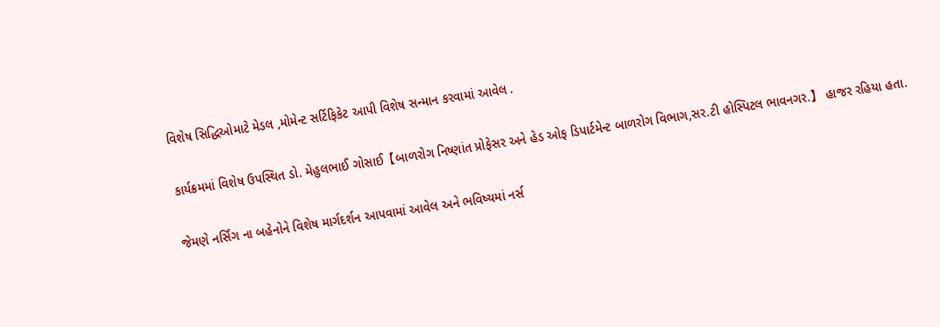વિશેષ સિદ્ધિઓમાટે મેડલ ,મોમેન્ટ સર્ટિફિકેટ આપી વિશેષ સન્માન કરવામાં આવેલ .

કાર્યક્રમમાં વિશેષ ઉપસ્થિત ડો. મેહુલભાઈ ગોસાઈ【બાળરોગ નિષ્ણાંત પ્રોફેસર અને હેડ ઓફ ડિપાર્ટમેન્ટ બાળરોગ વિભાગ,સર.ટી હોસ્પિટલ ભાવનગર.】 હાજર રહિયા હતા.

જેમણે નર્સિંગ ના બહેનોને વિશેષ માર્ગદર્શન આપવામાં આવેલ અને ભવિષ્યમાં નર્સ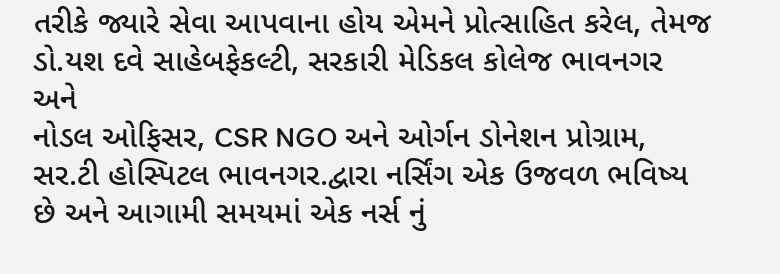તરીકે જ્યારે સેવા આપવાના હોય એમને પ્રોત્સાહિત કરેલ, તેમજ
ડો.યશ દવે સાહેબફેકલ્ટી, સરકારી મેડિકલ કોલેજ ભાવનગર અને
નોડલ ઓફિસર, CSR NGO અને ઓર્ગન ડોનેશન પ્રોગ્રામ,
સર.ટી હોસ્પિટલ ભાવનગર.દ્વારા નર્સિંગ એક ઉજવળ ભવિષ્ય છે અને આગામી સમયમાં એક નર્સ નું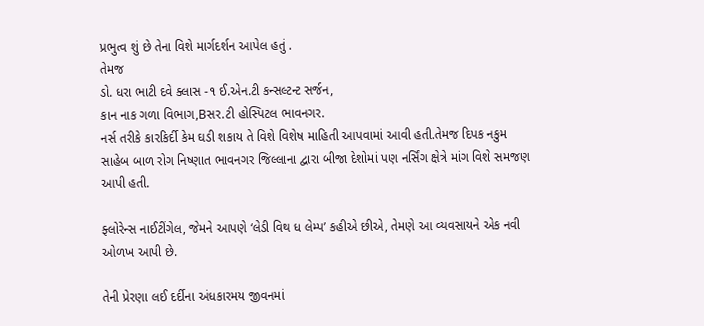પ્રભુત્વ શું છે તેના વિશે માર્ગદર્શન આપેલ હતું .
તેમજ
ડો. ધરા ભાટી દવે ક્લાસ -૧ ઈ.એન.ટી કન્સલ્ટન્ટ સર્જન,
કાન નાક ગળા વિભાગ,Bસર.ટી હોસ્પિટલ ભાવનગર.
નર્સ તરીકે કારકિર્દી કેમ ઘડી શકાય તે વિશે વિશેષ માહિતી આપવામાં આવી હતી.તેમજ દિપક નકુમ સાહેબ બાળ રોગ નિષ્ણાત ભાવનગર જિલ્લાના દ્વારા બીજા દેશોમાં પણ નર્સિંગ ક્ષેત્રે માંગ વિશે સમજણ આપી હતી.

ફ્લોરેન્સ નાઈટીંગેલ, જેમને આપણે ‘લેડી વિથ ધ લેમ્પ’ કહીએ છીએ, તેમણે આ વ્યવસાયને એક નવી ઓળખ આપી છે.

તેની પ્રેરણા લઈ દર્દીના અંધકારમય જીવનમાં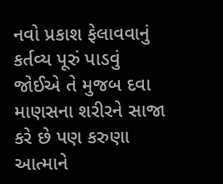નવો પ્રકાશ ફેલાવવાનું કર્તવ્ય પૂરું પાડવું જોઈએ તે મુજબ દવા માણસના શરીરને સાજા કરે છે પણ કરુણા આત્માને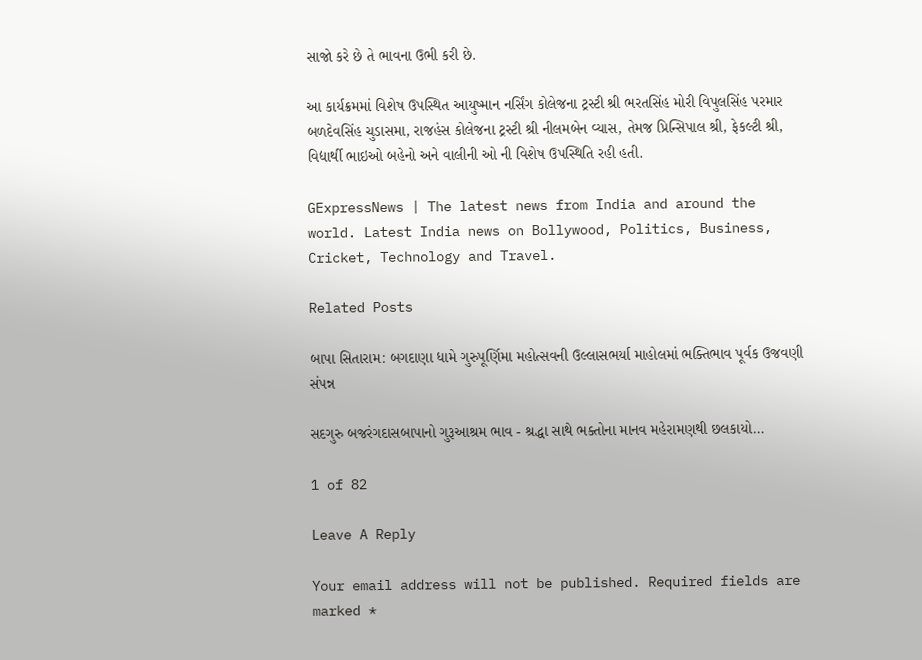સાજો કરે છે તે ભાવના ઉભી કરી છે.

આ કાર્યક્રમમાં વિશેષ ઉપસ્થિત આયુષ્માન નર્સિંગ કોલેજના ટ્રસ્ટી શ્રી ભરતસિંહ મોરી વિપુલસિંહ પરમાર બળદેવસિંહ ચુડાસમા, રાજહંસ કોલેજના ટ્રસ્ટી શ્રી નીલમબેન વ્યાસ, તેમજ પ્રિન્સિપાલ શ્રી, ફેકલ્ટી શ્રી, વિદ્યાર્થી ભાઇઓ બહેનો અને વાલીની ઓ ની વિશેષ ઉપસ્થિતિ રહી હતી.

GExpressNews | The latest news from India and around the world. Latest India news on Bollywood, Politics, Business, Cricket, Technology and Travel.

Related Posts

બાપા સિતારામ: બગદાણા ધામે ગુરુપૂર્ણિમા મહોત્સવની ઉલ્લાસભર્યા માહોલમાં ભક્તિભાવ પૂર્વક ઉજવણી સંપન્ન

સદગુરુ બજરંગદાસબાપાનો ગુરૂઆશ્રમ ભાવ - શ્રદ્ધા સાથે ભક્તોના માનવ મહેરામણથી છલકાયો…

1 of 82

Leave A Reply

Your email address will not be published. Required fields are marked *